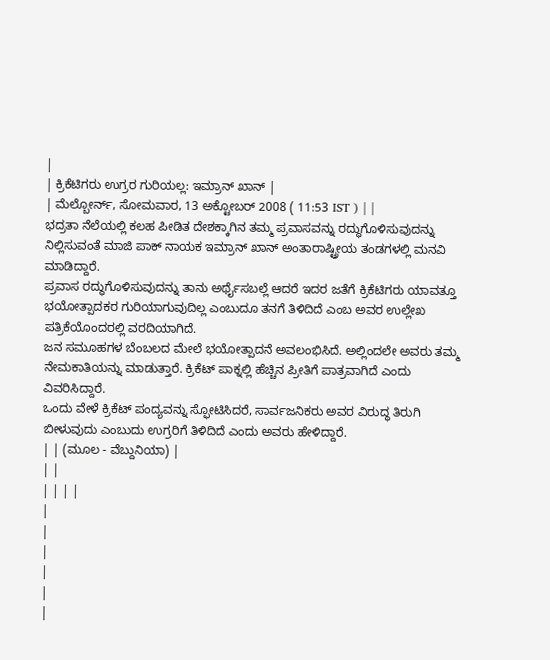|
| ಕ್ರಿಕೆಟಿಗರು ಉಗ್ರರ ಗುರಿಯಲ್ಲ: ಇಮ್ರಾನ್ ಖಾನ್ |
| ಮೆಲ್ಬೋರ್ನ್, ಸೋಮವಾರ, 13 ಅಕ್ಟೋಬರ್ 2008 ( 11:53 IST ) | |
ಭದ್ರತಾ ನೆಲೆಯಲ್ಲಿ ಕಲಹ ಪೀಡಿತ ದೇಶಕ್ಕಾಗಿನ ತಮ್ಮ ಪ್ರವಾಸವನ್ನು ರದ್ಧುಗೊಳಿಸುವುದನ್ನು ನಿಲ್ಲಿಸುವಂತೆ ಮಾಜಿ ಪಾಕ್ ನಾಯಕ ಇಮ್ರಾನ್ ಖಾನ್ ಅಂತಾರಾಷ್ಟ್ರೀಯ ತಂಡಗಳಲ್ಲಿ ಮನವಿ ಮಾಡಿದ್ದಾರೆ.
ಪ್ರವಾಸ ರದ್ಧುಗೊಳಿಸುವುದನ್ನು ತಾನು ಅರ್ಥೈಸಬಲ್ಲೆ ಆದರೆ ಇದರ ಜತೆಗೆ ಕ್ರಿಕೆಟಿಗರು ಯಾವತ್ತೂ ಭಯೋತ್ಪಾದಕರ ಗುರಿಯಾಗುವುದಿಲ್ಲ ಎಂಬುದೂ ತನಗೆ ತಿಳಿದಿದೆ ಎಂಬ ಅವರ ಉಲ್ಲೇಖ ಪತ್ರಿಕೆಯೊಂದರಲ್ಲಿ ವರದಿಯಾಗಿದೆ.
ಜನ ಸಮೂಹಗಳ ಬೆಂಬಲದ ಮೇಲೆ ಭಯೋತ್ಪಾದನೆ ಅವಲಂಭಿಸಿದೆ. ಅಲ್ಲಿಂದಲೇ ಅವರು ತಮ್ಮ ನೇಮಕಾತಿಯನ್ನು ಮಾಡುತ್ತಾರೆ. ಕ್ರಿಕೆಟ್ ಪಾಕ್ನಲ್ಲಿ ಹೆಚ್ಚಿನ ಪ್ರೀತಿಗೆ ಪಾತ್ರವಾಗಿದೆ ಎಂದು ವಿವರಿಸಿದ್ದಾರೆ.
ಒಂದು ವೇಳೆ ಕ್ರಿಕೆಟ್ ಪಂದ್ಯವನ್ನು ಸ್ಫೋಟಿಸಿದರೆ, ಸಾರ್ವಜನಿಕರು ಅವರ ವಿರುದ್ಧ ತಿರುಗಿ ಬೀಳುವುದು ಎಂಬುದು ಉಗ್ರರಿಗೆ ತಿಳಿದಿದೆ ಎಂದು ಅವರು ಹೇಳಿದ್ದಾರೆ.
| | (ಮೂಲ - ವೆಬ್ದುನಿಯಾ) |
| |
| | | |
|
|
|
|
|
|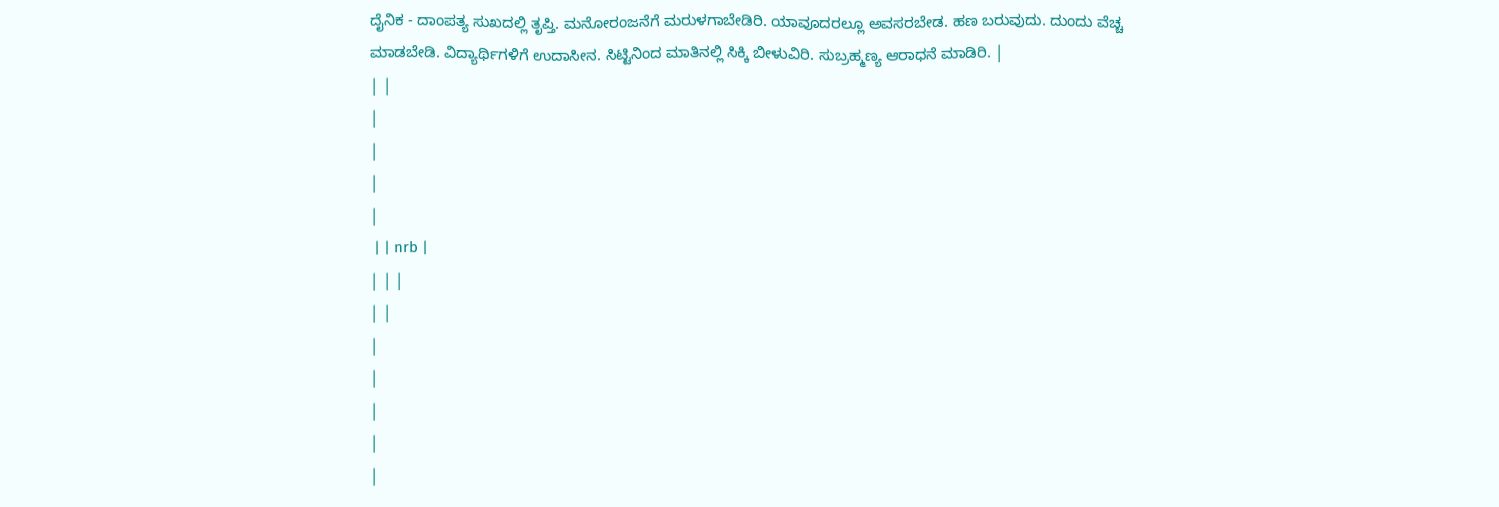ದೈನಿಕ - ದಾಂಪತ್ಯ ಸುಖದಲ್ಲಿ ತೃಪ್ತಿ. ಮನೋರಂಜನೆಗೆ ಮರುಳಗಾಬೇಡಿರಿ. ಯಾವೂದರಲ್ಲೂ ಅವಸರಬೇಡ. ಹಣ ಬರುವುದು. ದುಂದು ವೆಚ್ಚ ಮಾಡಬೇಡಿ. ವಿದ್ಯಾರ್ಥಿಗಳಿಗೆ ಉದಾಸೀನ. ಸಿಟ್ಟಿನಿಂದ ಮಾತಿನಲ್ಲಿ ಸಿಕ್ಕಿ ಬೀಳುವಿರಿ. ಸುಬ್ರಹ್ಮಣ್ಯ ಆರಾಧನೆ ಮಾಡಿರಿ. |
| |
|
|
|
|
 | | nrb |
| | |
| |
|
|
|
|
|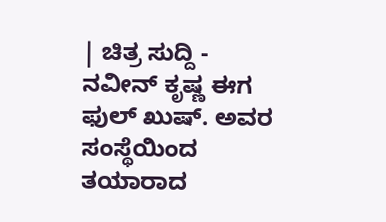| ಚಿತ್ರ ಸುದ್ದಿ - ನವೀನ್ ಕೃಷ್ಣ ಈಗ ಫುಲ್ ಖುಷ್. ಅವರ ಸಂಸ್ಥೆಯಿಂದ ತಯಾರಾದ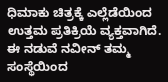ಧಿಮಾಕು ಚಿತ್ರಕ್ಕೆ ಎಲ್ಲೆಡೆಯಿಂದ ಉತ್ತಮ ಪ್ರತಿಕ್ರಿಯೆ ವ್ಯಕ್ತವಾಗಿದೆ. ಈ ನಡುವೆ ನವೀನ್ ತಮ್ಮ ಸಂಸ್ಥೆಯಿಂದ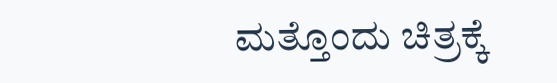ಮತ್ತೊಂದು ಚಿತ್ರಕ್ಕೆ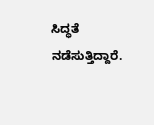ಸಿದ್ಧತೆ ನಡೆಸುತ್ತಿದ್ದಾರೆ.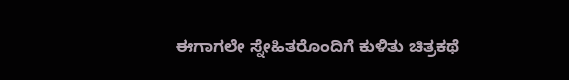ಈಗಾಗಲೇ ಸ್ನೇಹಿತರೊಂದಿಗೆ ಕುಳಿತು ಚಿತ್ರಕಥೆ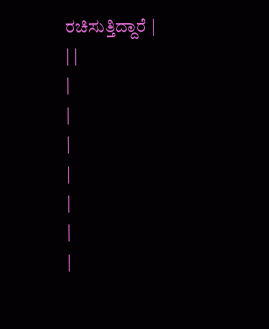ರಚಿಸುತ್ತಿದ್ದಾರೆ |
| |
|
|
|
|
|
|
|